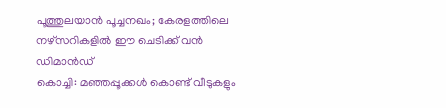പൂത്തുലയാൻ പൂച്ചനഖം; കേരളത്തിലെ നഴ്സറികളിൽ ഈ ചെടിക്ക് വൻ ഡിമാൻഡ്
കൊച്ചി: മഞ്ഞപ്പൂക്കൾ കൊണ്ട് വീടുകളും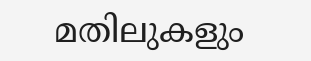മതിലുകളും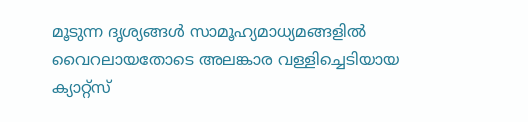മൂടുന്ന ദൃശ്യങ്ങൾ സാമൂഹ്യമാധ്യമങ്ങളിൽ വൈറലായതോടെ അലങ്കാര വള്ളിച്ചെടിയായ ക്യാറ്റ്സ്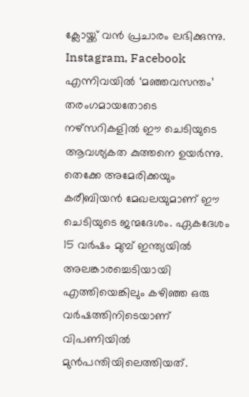ക്ലോയ്ക്ക് വൻ പ്രചാരം ലഭിക്കുന്നു. Instagram, Facebook എന്നിവയിൽ ‘മഞ്ഞവസന്തം’ തരംഗമായതോടെ നഴ്സറികളിൽ ഈ ചെടിയുടെ ആവശ്യകത കുത്തനെ ഉയർന്നു.
തെക്കേ അമേരിക്കയും കരീബിയൻ മേഖലയുമാണ് ഈ ചെടിയുടെ ജന്മദേശം. ഏകദേശം 15 വർഷം മുമ്പ് ഇന്ത്യയിൽ അലങ്കാരച്ചെടിയായി എത്തിയെങ്കിലും കഴിഞ്ഞ ഒരു വർഷത്തിനിടെയാണ് വിപണിയിൽ മുൻപന്തിയിലെത്തിയത്.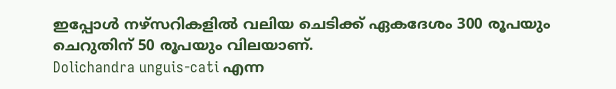ഇപ്പോൾ നഴ്സറികളിൽ വലിയ ചെടിക്ക് ഏകദേശം 300 രൂപയും ചെറുതിന് 50 രൂപയും വിലയാണ്.
Dolichandra unguis-cati എന്ന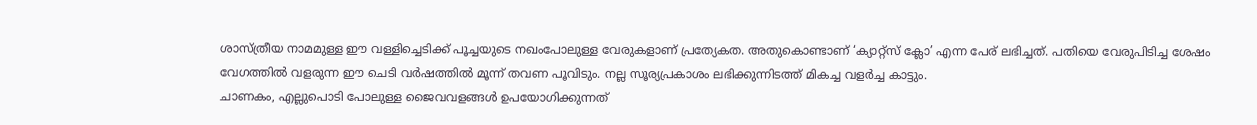ശാസ്ത്രീയ നാമമുള്ള ഈ വള്ളിച്ചെടിക്ക് പൂച്ചയുടെ നഖംപോലുള്ള വേരുകളാണ് പ്രത്യേകത. അതുകൊണ്ടാണ് ‘ക്യാറ്റ്സ് ക്ലോ’ എന്ന പേര് ലഭിച്ചത്. പതിയെ വേരുപിടിച്ച ശേഷം വേഗത്തിൽ വളരുന്ന ഈ ചെടി വർഷത്തിൽ മൂന്ന് തവണ പൂവിടും. നല്ല സൂര്യപ്രകാശം ലഭിക്കുന്നിടത്ത് മികച്ച വളർച്ച കാട്ടും.
ചാണകം, എല്ലുപൊടി പോലുള്ള ജൈവവളങ്ങൾ ഉപയോഗിക്കുന്നത്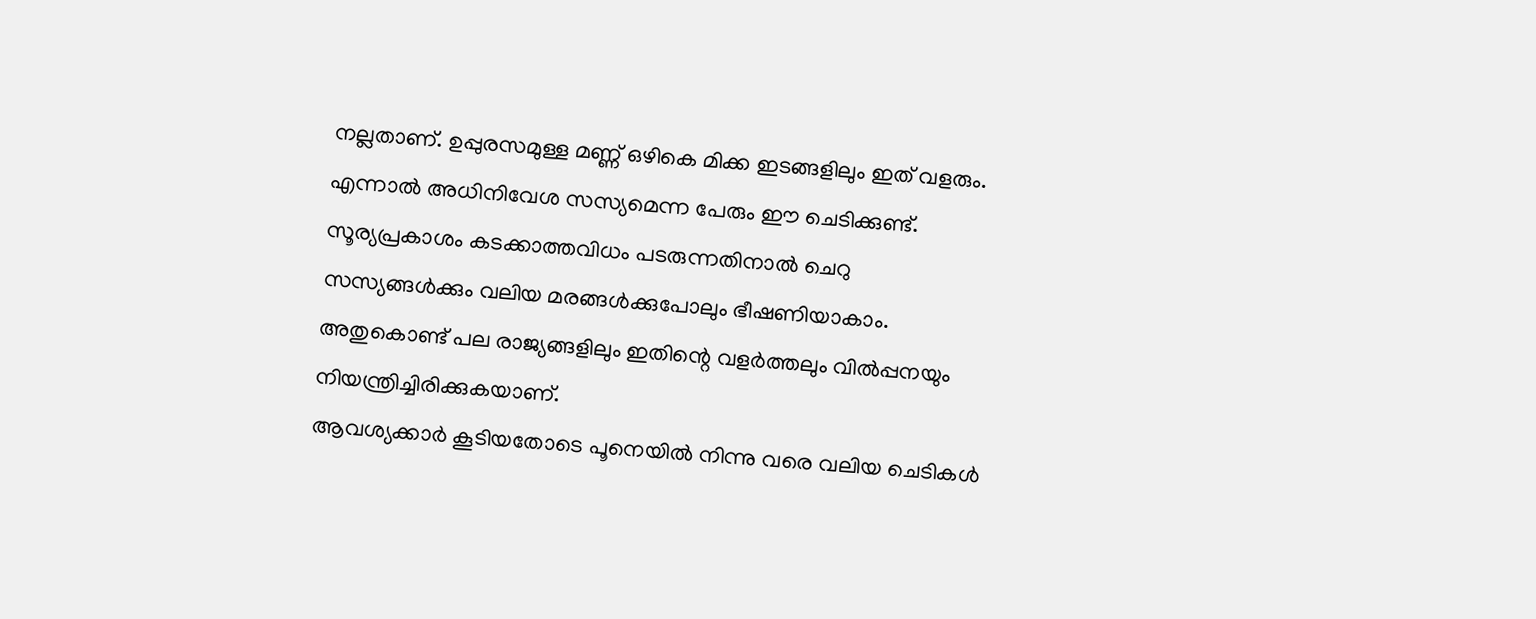നല്ലതാണ്. ഉപ്പുരസമുള്ള മണ്ണ് ഒഴികെ മിക്ക ഇടങ്ങളിലും ഇത് വളരും.
എന്നാൽ അധിനിവേശ സസ്യമെന്ന പേരും ഈ ചെടിക്കുണ്ട്. സൂര്യപ്രകാശം കടക്കാത്തവിധം പടരുന്നതിനാൽ ചെറു സസ്യങ്ങൾക്കും വലിയ മരങ്ങൾക്കുപോലും ഭീഷണിയാകാം. അതുകൊണ്ട് പല രാജ്യങ്ങളിലും ഇതിന്റെ വളർത്തലും വിൽപ്പനയും നിയന്ത്രിച്ചിരിക്കുകയാണ്.
ആവശ്യക്കാർ കൂടിയതോടെ പൂനെയിൽ നിന്നു വരെ വലിയ ചെടികൾ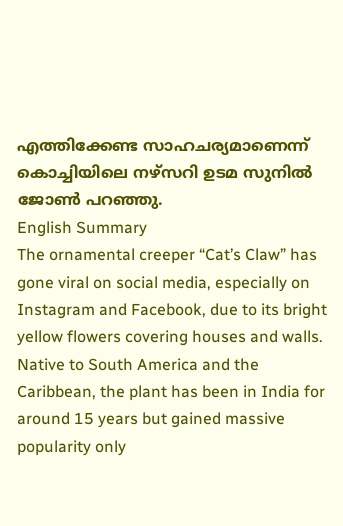എത്തിക്കേണ്ട സാഹചര്യമാണെന്ന് കൊച്ചിയിലെ നഴ്സറി ഉടമ സുനിൽ ജോൺ പറഞ്ഞു.
English Summary
The ornamental creeper “Cat’s Claw” has gone viral on social media, especially on Instagram and Facebook, due to its bright yellow flowers covering houses and walls. Native to South America and the Caribbean, the plant has been in India for around 15 years but gained massive popularity only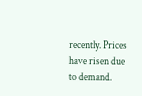recently. Prices have risen due to demand.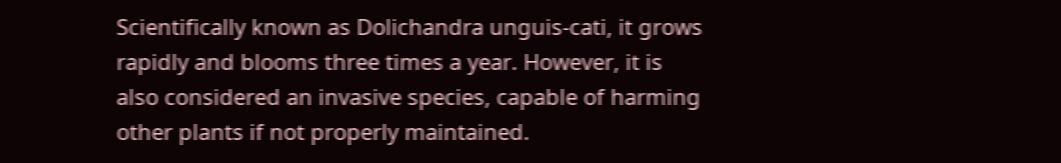Scientifically known as Dolichandra unguis-cati, it grows rapidly and blooms three times a year. However, it is also considered an invasive species, capable of harming other plants if not properly maintained.